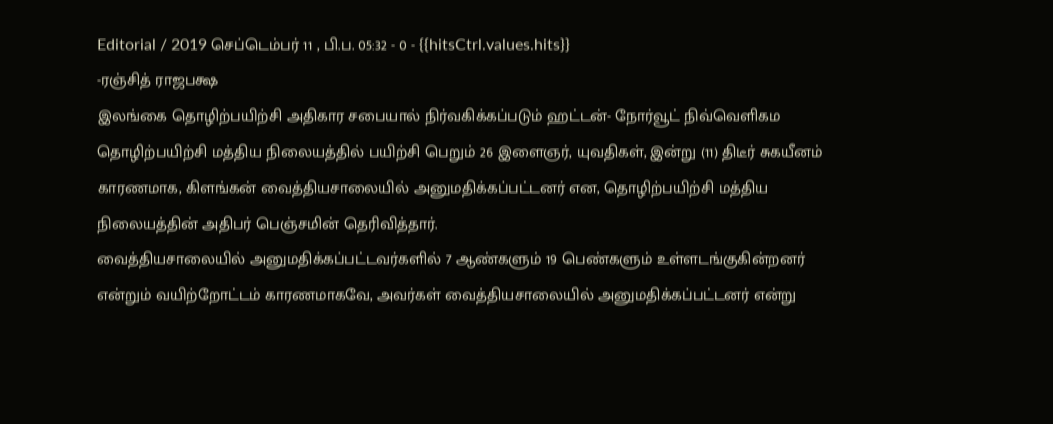Editorial / 2019 செப்டெம்பர் 11 , பி.ப. 05:32 - 0 - {{hitsCtrl.values.hits}}
-ரஞ்சித் ராஜபக்ஷ
இலங்கை தொழிற்பயிற்சி அதிகார சபையால் நிர்வகிக்கப்படும் ஹட்டன்- நோர்வூட் நிவ்வெளிகம தொழிற்பயிற்சி மத்திய நிலையத்தில் பயிற்சி பெறும் 26 இளைஞர், யுவதிகள், இன்று (11) திடீர் சுகயீனம் காரணமாக, கிளங்கன் வைத்தியசாலையில் அனுமதிக்கப்பட்டனர் என, தொழிற்பயிற்சி மத்திய நிலையத்தின் அதிபர் பெஞ்சமின் தெரிவித்தார்.
வைத்தியசாலையில் அனுமதிக்கப்பட்டவர்களில் 7 ஆண்களும் 19 பெண்களும் உள்ளடங்குகின்றனர் என்றும் வயிற்றோட்டம் காரணமாகவே, அவர்கள் வைத்தியசாலையில் அனுமதிக்கப்பட்டனர் என்று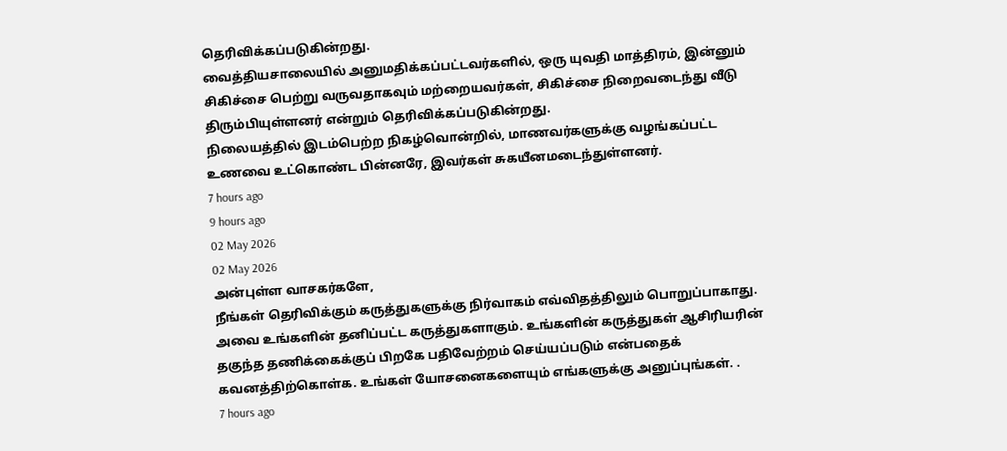தெரிவிக்கப்படுகின்றது.
வைத்தியசாலையில் அனுமதிக்கப்பட்டவர்களில், ஒரு யுவதி மாத்திரம், இன்னும் சிகிச்சை பெற்று வருவதாகவும் மற்றையவர்கள், சிகிச்சை நிறைவடைந்து வீடு திரும்பியுள்ளனர் என்றும் தெரிவிக்கப்படுகின்றது.
நிலையத்தில் இடம்பெற்ற நிகழ்வொன்றில், மாணவர்களுக்கு வழங்கப்பட்ட உணவை உட்கொண்ட பின்னரே, இவர்கள் சுகயீனமடைந்துள்ளனர்.
7 hours ago
9 hours ago
02 May 2026
02 May 2026
அன்புள்ள வாசகர்களே,
நீங்கள் தெரிவிக்கும் கருத்துகளுக்கு நிர்வாகம் எவ்விதத்திலும் பொறுப்பாகாது. அவை உங்களின் தனிப்பட்ட கருத்துகளாகும். உங்களின் கருத்துகள் ஆசிரியரின் தகுந்த தணிக்கைக்குப் பிறகே பதிவேற்றம் செய்யப்படும் என்பதைக் கவனத்திற்கொள்க. உங்கள் யோசனைகளையும் எங்களுக்கு அனுப்புங்கள். .
7 hours ago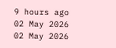9 hours ago
02 May 2026
02 May 2026